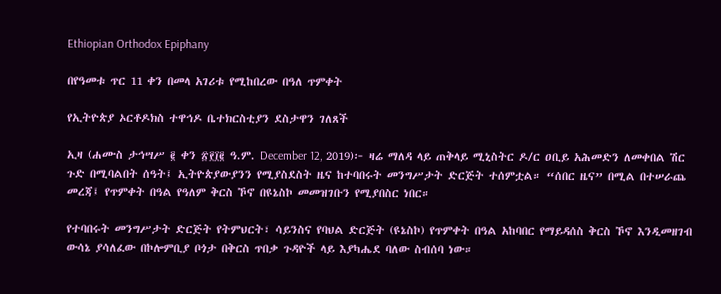Ethiopian Orthodox Epiphany

በየዓመቱ ጥር 11 ቀን በመላ አገሪቱ የሚከበረው በዓለ ጥምቀት

የኢትዮጵያ ኦርቶዶክስ ተዋኅዶ ቤተክርስቲያን ደስታዋን ገለጸች

ኢዛ (ሐሙስ ታኅሣሥ ፪ ቀን ፳፻፲፪ ዓ.ም. December 12, 2019)፦ ዛሬ ማለዳ ላይ ጠቅላይ ሚኒስትር ዶ/ር ዐቢይ አሕመድን ለመቀበል ሽር ጉድ በሚባልበት ሰዓት፤ ኢትዮጵያውያንን የሚያስደስት ዜና ከተባበሩት መንግሥታት ድርጅት ተሰምቷል። “ሰበር ዜና” በሚል በተሠራጨ መረጃ፤ የጥምቀት በዓል የዓለም ቅርስ ኾኖ በዩኔስኮ መመዝገቡን የሚያበስር ነበር።

የተባበሩት መንግሥታት ድርጅት የትምህርት፣ ሳይንስና የባህል ድርጅት (ዩኔስኮ) የጥምቀት በዓል አከባበር የማይዳሰስ ቅርስ ኾኖ እንዲመዘገብ ውሳኔ ያሳለፈው በኮሎምቢያ ቦጎታ በቅርስ ጥበቃ ጉዳዮች ላይ እያካሔደ ባለው ስብሰባ ነው።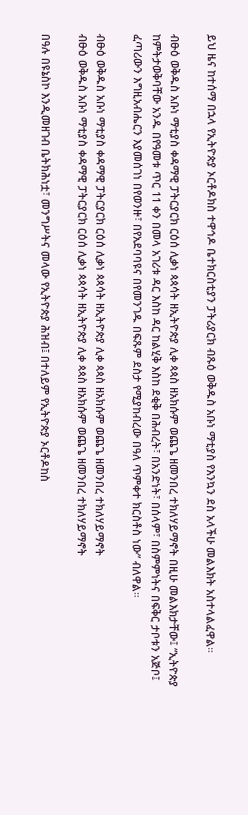ይህ ዜና ከተሰማ በኋላ የኢትዮጵያ ኦርቶዶክስ ተዋኅዶ ቤተክርስቲያን ፓትሪያርክ ብጹዕ ወቅዱስ አቡነ ማቲያስ የእንኳን ደስ አላችሁ መልእክት አስተላልፈዋል።

ብፁዕ ወቅዱስ አቡነ ማቲያስ ቀዳማዊ ፓትርያርክ ርዕሰ ሊቃነ ጳጳሳት ዘኢትዮጵያ ሊቀ ጳጳስ ዘአክሱም ወጨጌ ዘመንበረ ተክለሃይማኖት በዚሁ መልእክታቸው፤ “ኢትዮጵያ ከምትታወቅባቸው አንዱ በየዓመቱ ጥር 11 ቀን በመላ አገሪቱ ዳር እስከ ዳር ከልሂቅ እስከ ደቂቅ በሕብረት፣ በአንድነት፣ በሰላም፣ በስምምነትና በፍቅር ታቦቱን አጅቦ፤ ፈጣሪውን እግዚአብሔርን እያመሰገነ በየወንዙ፣ በየአደባባዩና በየመንገዱ በፍጹም ደስታ የሚያከብረው በዓለ ጥምቀተ ክርስቶስ ነው” ብለዋል።

ብፁዕ ወቅዱስ አቡነ ማቲያስ ቀዳማዊ ፓትርያርክ ርዕሰ ሊቃነ ጳጳሳት ዘኢትዮጵያ ሊቀ ጳጳስ ዘአክሱም ወጨጌ ዘመንበረ ተክለሃይማኖት
ብፁዕ ወቅዱስ አቡነ ማቲያስ ቀዳማዊ ፓትርያርክ ርዕሰ ሊቃነ ጳጳሳት ዘኢትዮጵያ ሊቀ ጳጳስ ዘአክሱም ወጨጌ ዘመንበረ ተክለሃይማኖት

በዓሉ በዩኔስኮ እንዲመዘገብ ቤትክሕነቷ፣ መንግሥትና መላው የኢትዮጵያ ሕዝብ፤ በተለይም የኢትዮጵያ ኦርቶዶከስ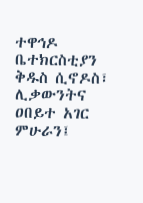ተዋኅዶ ቤተክርስቲያን ቅዱስ ሲኖዶስ፣ ሊቃውንትና ዐበይተ አገር ምሁራን፤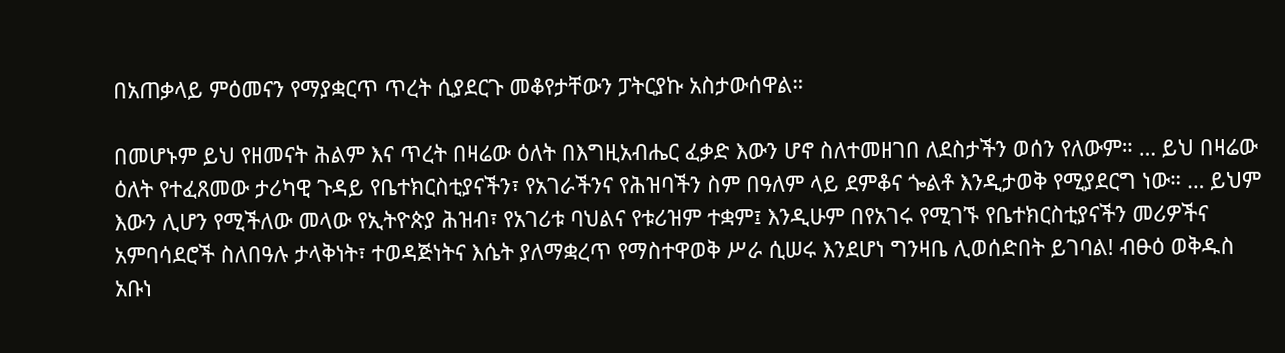በአጠቃላይ ምዕመናን የማያቋርጥ ጥረት ሲያደርጉ መቆየታቸውን ፓትርያኩ አስታውሰዋል።

በመሆኑም ይህ የዘመናት ሕልም እና ጥረት በዛሬው ዕለት በእግዚአብሔር ፈቃድ እውን ሆኖ ስለተመዘገበ ለደስታችን ወሰን የለውም። … ይህ በዛሬው ዕለት የተፈጸመው ታሪካዊ ጉዳይ የቤተክርስቲያናችን፣ የአገራችንና የሕዝባችን ስም በዓለም ላይ ደምቆና ጐልቶ እንዲታወቅ የሚያደርግ ነው። … ይህም እውን ሊሆን የሚችለው መላው የኢትዮጵያ ሕዝብ፣ የአገሪቱ ባህልና የቱሪዝም ተቋም፤ እንዲሁም በየአገሩ የሚገኙ የቤተክርስቲያናችን መሪዎችና አምባሳደሮች ስለበዓሉ ታላቅነት፣ ተወዳጅነትና እሴት ያለማቋረጥ የማስተዋወቅ ሥራ ሲሠሩ እንደሆነ ግንዛቤ ሊወሰድበት ይገባል! ብፁዕ ወቅዱስ አቡነ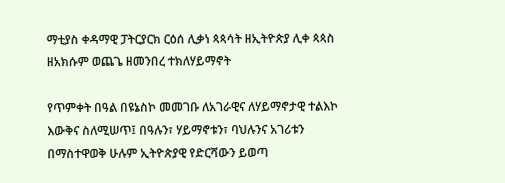ማቲያስ ቀዳማዊ ፓትርያርክ ርዕሰ ሊቃነ ጳጳሳት ዘኢትዮጵያ ሊቀ ጳጳስ ዘአክሱም ወጨጌ ዘመንበረ ተክለሃይማኖት

የጥምቀት በዓል በዩኔስኮ መመገቡ ለአገራዊና ለሃይማኖታዊ ተልእኮ እውቅና ስለሚሠጥ፤ በዓሉን፣ ሃይማኖቱን፣ ባህሉንና አገሪቱን በማስተዋወቅ ሁሉም ኢትዮጵያዊ የድርሻውን ይወጣ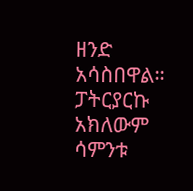ዘንድ አሳስበዋል። ፓትርያርኩ አክለውም ሳምንቱ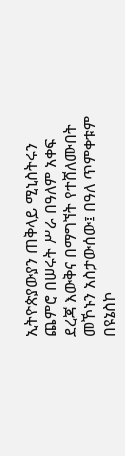ኢትዮጵያውያን ጠቅላይ ሚኒስትሩን ጨምሮ በሠሩት ሥራ በዓለም አቀፍ ደረጃ እውቅና በማግኘት የተሸለሙበት መኾኑን አስታውሰው፤ በዓለ ጥምቀቱም በዩኔስኮ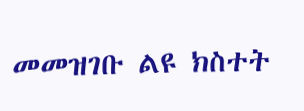መመዝገቡ ልዩ ክስተት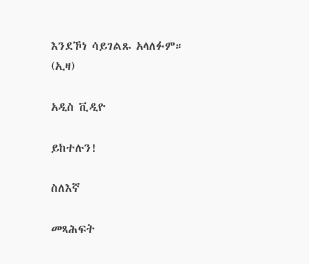እንደኾነ ሳይገልጹ አላለፉም። (ኢዛ)

አዲስ ቪዲዮ

ይከተሉን!

ስለእኛ

መጻሕፍት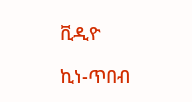ቪዲዮ

ኪነ-ጥበብ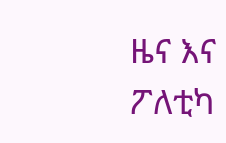ዜና እና ፖለቲካ